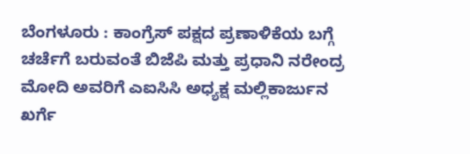ಬೆಂಗಳೂರು : ಕಾಂಗ್ರೆಸ್ ಪಕ್ಷದ ಪ್ರಣಾಳಿಕೆಯ ಬಗ್ಗೆ ಚರ್ಚೆಗೆ ಬರುವಂತೆ ಬಿಜೆಪಿ ಮತ್ತು ಪ್ರಧಾನಿ ನರೇಂದ್ರ ಮೋದಿ ಅವರಿಗೆ ಎಐಸಿಸಿ ಅಧ್ಯಕ್ಷ ಮಲ್ಲಿಕಾರ್ಜುನ ಖರ್ಗೆ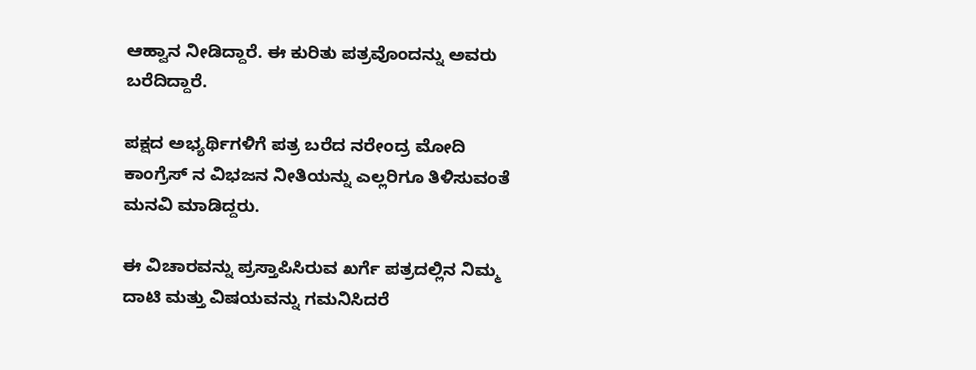ಆಹ್ವಾನ ನೀಡಿದ್ದಾರೆ. ಈ ಕುರಿತು ಪತ್ರವೊಂದನ್ನು ಅವರು ಬರೆದಿದ್ದಾರೆ.

ಪಕ್ಷದ ಅಭ್ಯರ್ಥಿಗಳಿಗೆ ಪತ್ರ ಬರೆದ ನರೇಂದ್ರ ಮೋದಿ ಕಾಂಗ್ರೆಸ್ ನ ವಿಭಜನ ನೀತಿಯನ್ನು ಎಲ್ಲರಿಗೂ ತಿಳಿಸುವಂತೆ ಮನವಿ ಮಾಡಿದ್ದರು.

ಈ ವಿಚಾರವನ್ನು ಪ್ರಸ್ತಾಪಿಸಿರುವ ಖರ್ಗೆ ಪತ್ರದಲ್ಲಿನ ನಿಮ್ಮ ದಾಟಿ ಮತ್ತು ವಿಷಯವನ್ನು ಗಮನಿಸಿದರೆ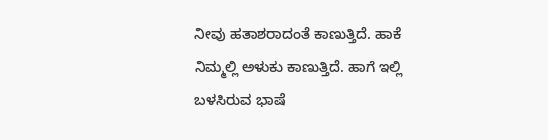ನೀವು ಹತಾಶರಾದಂತೆ ಕಾಣುತ್ತಿದೆ. ಹಾಕೆ ನಿಮ್ಮಲ್ಲಿ ಅಳುಕು ಕಾಣುತ್ತಿದೆ. ಹಾಗೆ ಇಲ್ಲಿ ಬಳಸಿರುವ ಭಾಷೆ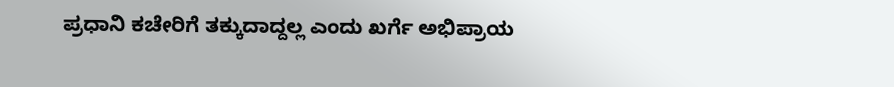ಪ್ರಧಾನಿ ಕಚೇರಿಗೆ ತಕ್ಕುದಾದ್ದಲ್ಲ ಎಂದು ಖರ್ಗೆ ಅಭಿಪ್ರಾಯ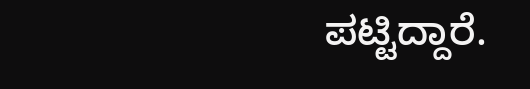ಪಟ್ಟಿದ್ದಾರೆ.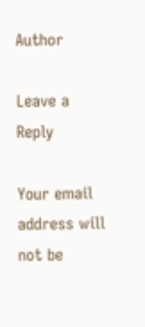Author

Leave a Reply

Your email address will not be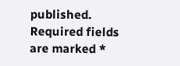published. Required fields are marked *